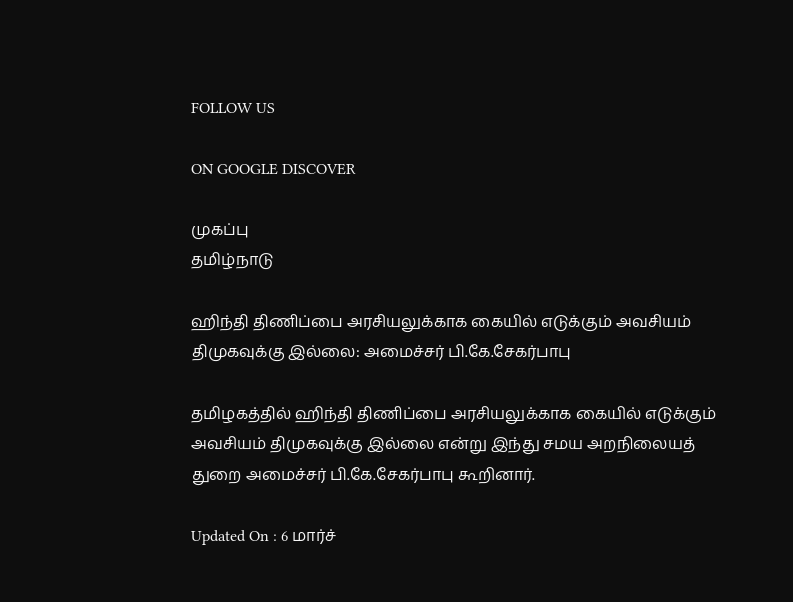FOLLOW US

ON GOOGLE DISCOVER

முகப்பு
தமிழ்நாடு

ஹிந்தி திணிப்பை அரசியலுக்காக கையில் எடுக்கும் அவசியம் திமுகவுக்கு இல்லை: அமைச்சர் பி.கே.சேகர்பாபு

தமிழகத்தில் ஹிந்தி திணிப்பை அரசியலுக்காக கையில் எடுக்கும் அவசியம் திமுகவுக்கு இல்லை என்று இந்து சமய அறநிலையத் துறை அமைச்சர் பி.கே.சேகர்பாபு கூறினார்.

Updated On : 6 மார்ச்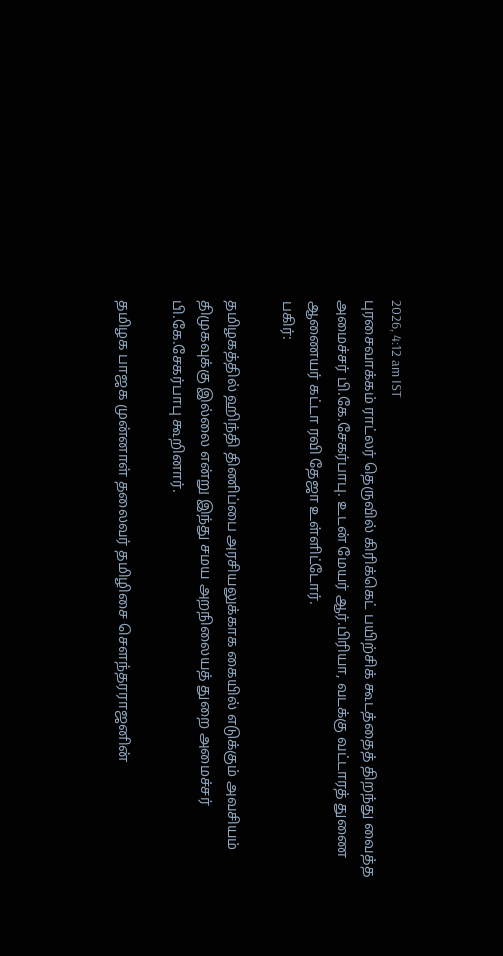2026, 4:12 am IST
புரசைவாக்கம் ராட்லர் தெருவில் கிரிக்கெட் பயிற்சிக் கூடத்தைத் திறந்து வைத்த அமைச்சர் பி.கே.சேகர்பாபு. உடன் மேயர் ஆர்.பிரியா, வடக்கு வட்டாரத் துணை ஆணையர் கட்டா ரவி தேஜா உள்ளிட்டோர்.
பகிர்:

தமிழகத்தில் ஹிந்தி திணிப்பை அரசியலுக்காக கையில் எடுக்கும் அவசியம் திமுகவுக்கு இல்லை என்று இந்து சமய அறநிலையத் துறை அமைச்சர் பி.கே.சேகர்பாபு கூறினார்.

தமிழக பாஜக முன்னாள் தலைவர் தமிழிசை சௌந்தரராஜனின்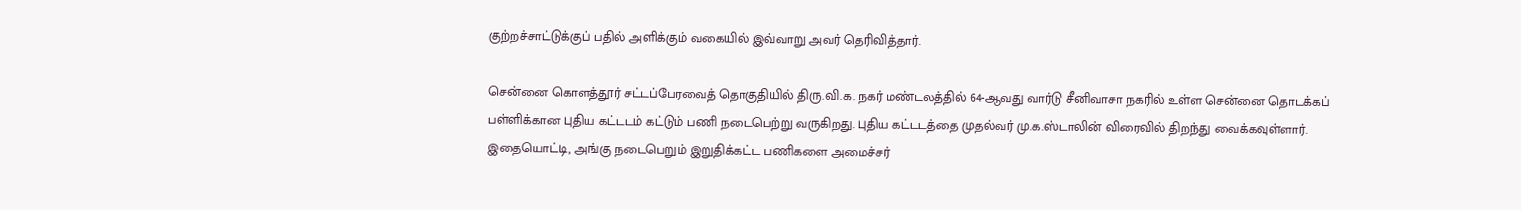குற்றச்சாட்டுக்குப் பதில் அளிக்கும் வகையில் இவ்வாறு அவர் தெரிவித்தார்.

சென்னை கொளத்தூர் சட்டப்பேரவைத் தொகுதியில் திரு.வி.க. நகர் மண்டலத்தில் 64-ஆவது வார்டு சீனிவாசா நகரில் உள்ள சென்னை தொடக்கப் பள்ளிக்கான புதிய கட்டடம் கட்டும் பணி நடைபெற்று வருகிறது. புதிய கட்டடத்தை முதல்வர் மு.க.ஸ்டாலின் விரைவில் திறந்து வைக்கவுள்ளார். இதையொட்டி, அங்கு நடைபெறும் இறுதிக்கட்ட பணிகளை அமைச்சர்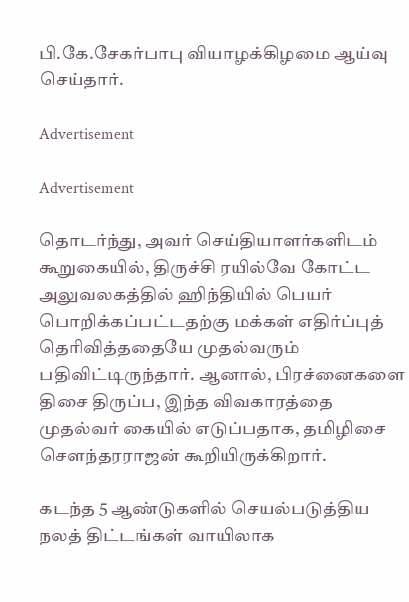பி.கே.சேகர்பாபு வியாழக்கிழமை ஆய்வு செய்தார்.

Advertisement

Advertisement

தொடர்ந்து, அவர் செய்தியாளர்களிடம் கூறுகையில், திருச்சி ரயில்வே கோட்ட அலுவலகத்தில் ஹிந்தியில் பெயர் பொறிக்கப்பட்டதற்கு மக்கள் எதிர்ப்புத் தெரிவித்ததையே முதல்வரும் பதிவிட்டிருந்தார். ஆனால், பிரச்னைகளை திசை திருப்ப, இந்த விவகாரத்தை முதல்வர் கையில் எடுப்பதாக, தமிழிசை சௌந்தரராஜன் கூறியிருக்கிறார்.

கடந்த 5 ஆண்டுகளில் செயல்படுத்திய நலத் திட்டங்கள் வாயிலாக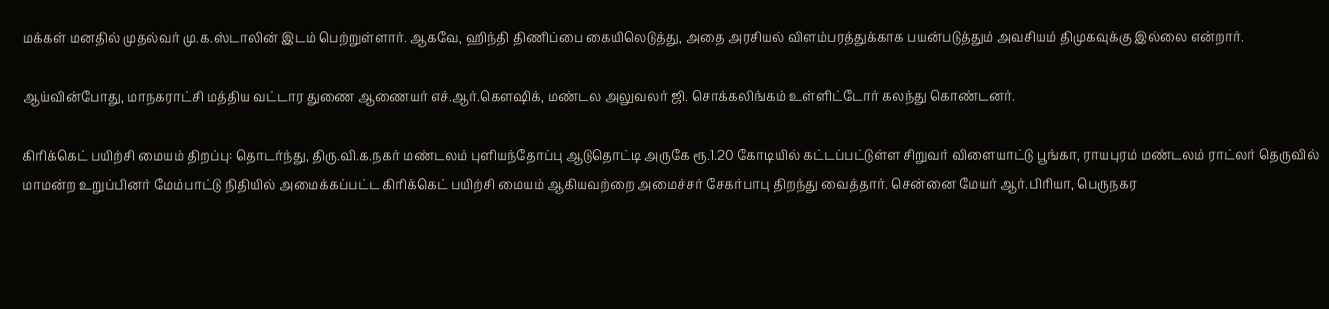மக்கள் மனதில் முதல்வர் மு.க.ஸ்டாலின் இடம் பெற்றுள்ளார். ஆகவே, ஹிந்தி திணிப்பை கையிலெடுத்து, அதை அரசியல் விளம்பரத்துக்காக பயன்படுத்தும் அவசியம் திமுகவுக்கு இல்லை என்றார்.

ஆய்வின்போது, மாநகராட்சி மத்திய வட்டார துணை ஆணையர் எச்.ஆர்.கௌஷிக், மண்டல அலுவலர் ஜி. சொக்கலிங்கம் உள்ளிட்டோர் கலந்து கொண்டனர்.

கிரிக்கெட் பயிற்சி மையம் திறப்பு: தொடர்ந்து, திரு.வி.க.நகர் மண்டலம் புளியந்தோப்பு ஆடுதொட்டி அருகே ரூ.1.20 கோடியில் கட்டப்பட்டுள்ள சிறுவர் விளையாட்டு பூங்கா, ராயபுரம் மண்டலம் ராட்லர் தெருவில் மாமன்ற உறுப்பினர் மேம்பாட்டு நிதியில் அமைக்கப்பட்ட கிரிக்கெட் பயிற்சி மையம் ஆகியவற்றை அமைச்சர் சேகர்பாபு திறந்து வைத்தார். சென்னை மேயர் ஆர்.பிரியா, பெருநகர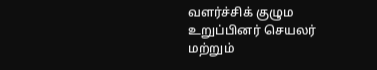வளர்ச்சிக் குழும உறுப்பினர் செயலர் மற்றும்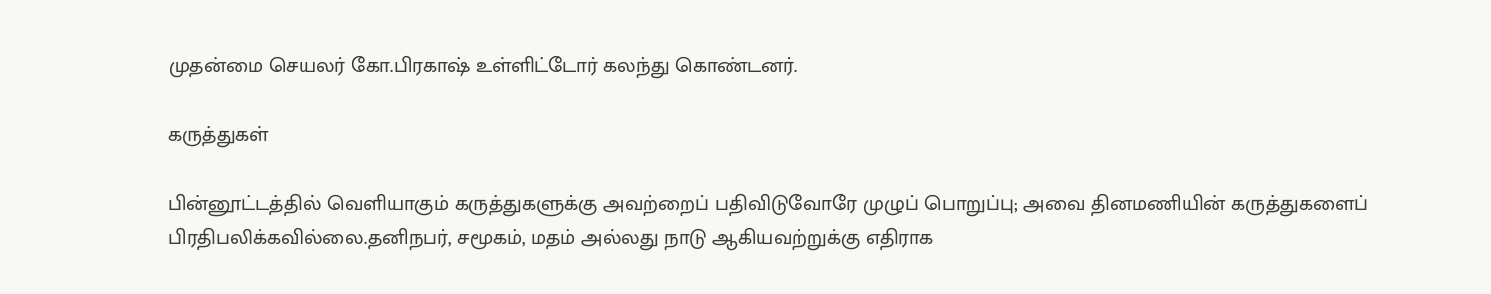முதன்மை செயலர் கோ.பிரகாஷ் உள்ளிட்டோர் கலந்து கொண்டனர்.

கருத்துகள்

பின்னூட்டத்தில் வெளியாகும் கருத்துகளுக்கு அவற்றைப் பதிவிடுவோரே முழுப் பொறுப்பு; அவை தினமணியின் கருத்துகளைப் பிரதிபலிக்கவில்லை.தனிநபர், சமூகம், மதம் அல்லது நாடு ஆகியவற்றுக்கு எதிராக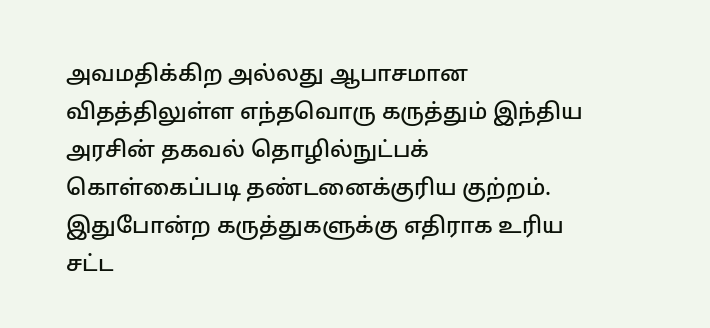அவமதிக்கிற அல்லது ஆபாசமான விதத்திலுள்ள எந்தவொரு கருத்தும் இந்திய அரசின் தகவல் தொழில்நுட்பக் கொள்கைப்படி தண்டனைக்குரிய குற்றம். இதுபோன்ற கருத்துகளுக்கு எதிராக உரிய சட்ட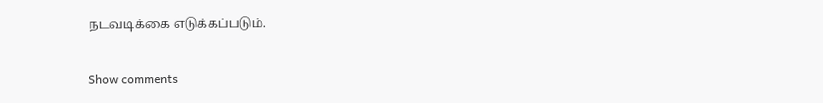நடவடிக்கை எடுக்கப்படும்.

Show comments